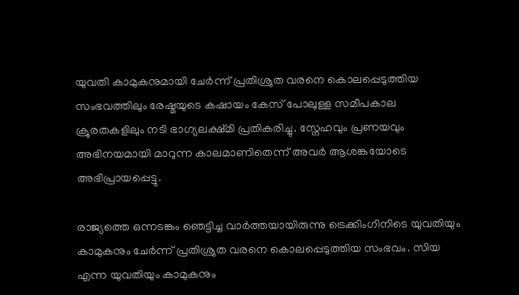യുവതി കാമുകനുമായി ചേർന്ന് പ്രതിശ്രുത വരനെ കൊലപ്പെടുത്തിയ സംഭവത്തിലും രേഷ്മയുടെ കഷായം കേസ് പോലുള്ള സമീപകാല ക്രൂരതകളിലും നടി ഭാഗ്യലക്ഷ്മി പ്രതികരിച്ചു. സ്നേഹവും പ്രണയവും അഭിനയമായി മാറുന്ന കാലമാണിതെന്ന് അവർ ആശങ്കയോടെ അഭിപ്രായപ്പെട്ടു.

രാജ്യത്തെ ഒന്നടങ്കം ഞെട്ടിച്ച വാർത്തയായിരുന്നു ട്രെക്കിംഗിനിടെ യുവതിയും കാമുകനും ചേർന്ന് പ്രതിശ്രുത വരനെ കൊലപ്പെടുത്തിയ സംഭവം. സിയ എന്ന യുവതിയും കാമുകനും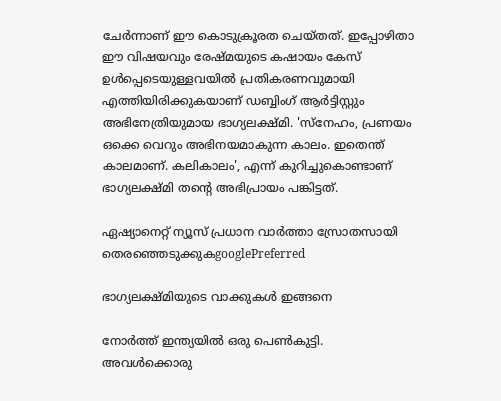ചേർന്നാണ് ഈ കൊടുക്രൂരത ചെയ്തത്. ഇപ്പോഴിതാ ഈ വിഷയവും രേഷ്മയുടെ കഷായം കേസ് ഉൾപ്പെടെയുള്ളവയിൽ പ്രതികരണവുമായി എത്തിയിരിക്കുകയാണ് ഡബ്ബിംഗ് ആർട്ടിസ്റ്റും അഭിനേത്രിയുമായ ഭാഗ്യലക്ഷ്മി. 'സ്നേഹം, പ്രണയം ഒക്കെ വെറും അഭിനയമാകുന്ന കാലം. ഇതെന്ത് കാലമാണ്. കലികാലം', എന്ന് കുറിച്ചുകൊണ്ടാണ് ഭാഗ്യലക്ഷ്മി തന്റെ അഭിപ്രായം പങ്കിട്ടത്.

ഏഷ്യാനെറ്റ് ന്യൂസ് പ്രധാന വാർത്താ സ്രോതസായി തെരഞ്ഞെടുക്കുകgooglePreferred

ഭാഗ്യലക്ഷ്മിയുടെ വാക്കുകൾ ഇങ്ങനെ

നോര്‍ത്ത് ഇന്ത്യയില്‍ ഒരു പെണ്‍കുട്ടി. അവള്‍ക്കൊരു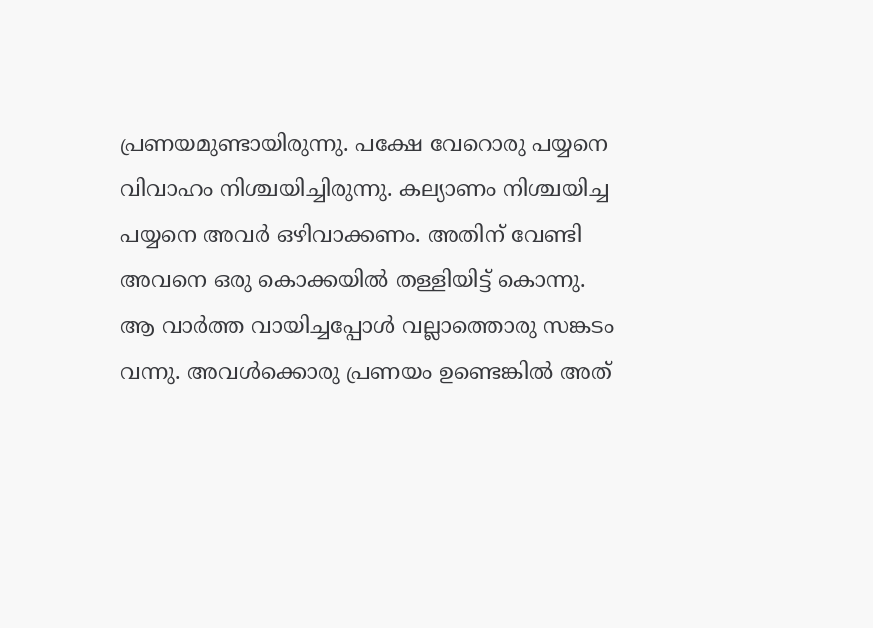പ്രണയമുണ്ടായിരുന്നു. പക്ഷേ വേറൊരു പയ്യനെ വിവാഹം നിശ്ചയിച്ചിരുന്നു. കല്യാണം നിശ്ചയിച്ച പയ്യനെ അവര്‍ ഒഴിവാക്കണം. അതിന് വേണ്ടി അവനെ ഒരു കൊക്കയില്‍ തള്ളിയിട്ട് കൊന്നു. ആ വാര്‍ത്ത വായിച്ചപ്പോള്‍ വല്ലാത്തൊരു സങ്കടം വന്നു. അവള്‍ക്കൊരു പ്രണയം ഉണ്ടെങ്കില്‍ അത്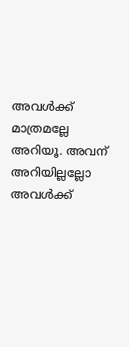അവള്‍ക്ക് മാത്രമല്ലേ അറിയൂ. അവന് അറിയില്ലല്ലോ അവള്‍ക്ക്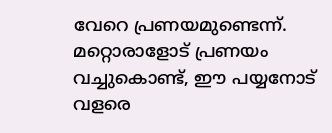വേറെ പ്രണയമുണ്ടെന്ന്. മറ്റൊരാളോട് പ്രണയം വച്ചുകൊണ്ട്, ഈ പയ്യനോട് വളരെ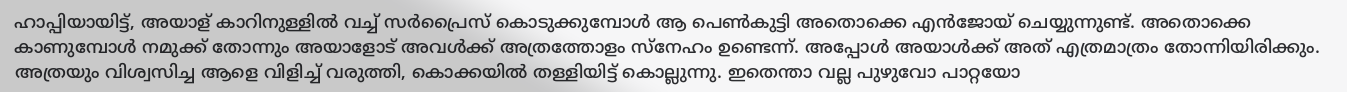ഹാപ്പിയായിട്ട്, അയാള് കാറിനുള്ളില്‍ വച്ച് സര്‍പ്രൈസ് കൊടുക്കുമ്പോള്‍ ആ പെണ്‍കുട്ടി അതൊക്കെ എന്‍ജോയ് ചെയ്യുന്നുണ്ട്. അതൊക്കെ കാണുമ്പോള്‍ നമുക്ക് തോന്നും അയാളോട് അവള്‍ക്ക് അത്രത്തോളം സ്നേഹം ഉണ്ടെന്ന്. അപ്പോള്‍ അയാള്‍ക്ക് അത് എത്രമാത്രം തോന്നിയിരിക്കും. അത്രയും വിശ്വസിച്ച ആളെ വിളിച്ച് വരുത്തി, കൊക്കയില്‍ തള്ളിയിട്ട് കൊല്ലുന്നു. ഇതെന്താ വല്ല പുഴുവോ പാറ്റയോ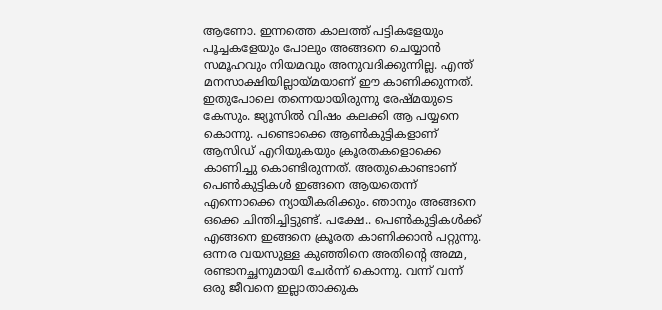ആണോ. ഇന്നത്തെ കാലത്ത് പട്ടികളേയും പൂച്ചകളേയും പോലും അങ്ങനെ ചെയ്യാന്‍ സമൂഹവും നിയമവും അനുവദിക്കുന്നില്ല. എന്ത് മനസാക്ഷിയില്ലായ്മയാണ് ഈ കാണിക്കുന്നത്. ഇതുപോലെ തന്നെയായിരുന്നു രേഷ്മയുടെ കേസും. ജ്യൂസില്‍ വിഷം കലക്കി ആ പയ്യനെ കൊന്നു. പണ്ടൊക്കെ ആണ്‍കുട്ടികളാണ് ആസിഡ് എറിയുകയും ക്രൂരതകളൊക്കെ കാണിച്ചു കൊണ്ടിരുന്നത്. അതുകൊണ്ടാണ് പെണ്‍കുട്ടികള്‍ ഇങ്ങനെ ആയതെന്ന് എന്നൊക്കെ ന്യായീകരിക്കും. ഞാനും അങ്ങനെ ഒക്കെ ചിന്തിച്ചിട്ടുണ്ട്. പക്ഷേ.. പെണ്‍കുട്ടികള്‍ക്ക് എങ്ങനെ ഇങ്ങനെ ക്രൂരത കാണിക്കാന്‍ പറ്റുന്നു. ഒന്നര വയസുള്ള കുഞ്ഞിനെ അതിന്‍റെ അമ്മ, രണ്ടാനച്ഛനുമായി ചേര്‍ന്ന് കൊന്നു. വന്ന് വന്ന് ഒരു ജീവനെ ഇല്ലാതാക്കുക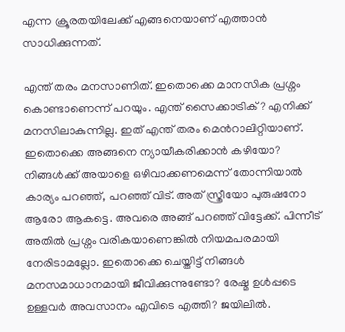എന്ന ക്രൂരതയിലേക്ക് എങ്ങനെയാണ് എത്താന്‍ സാധിക്കുന്നത്.

എന്ത് തരം മനസാണിത്. ഇതൊക്കെ മാനസിക പ്രശ്നം കൊണ്ടാണെന്ന് പറയും. എന്ത് സൈക്കാട്രിക് ? എനിക്ക് മനസിലാകുന്നില്ല. ഇത് എന്ത് തരം മെന്‍റാലിറ്റിയാണ്. ഇതൊക്കെ അങ്ങനെ ന്യായീകരിക്കാന്‍ കഴിയോ? നിങ്ങള്‍ക്ക് അയാളെ ഒഴിവാക്കണമെന്ന് തോന്നിയാല്‍ കാര്യം പറഞ്ഞ്, പറഞ്ഞ് വിട്. അത് സ്ത്രീയോ പുരുഷനോ ആരോ ആകട്ടെ. അവരെ അങ്ങ് പറഞ്ഞ് വിട്ടേക്ക്. പിന്നീട് അതില്‍ പ്രശ്നം വരികയാണെങ്കില്‍ നിയമപരമായി നേരിടാമല്ലോ. ഇതൊക്കെ ചെയ്തിട്ട് നിങ്ങള്‍ മനസമാധാനമായി ജീവിക്കുന്നുണ്ടോ? രേഷ്മ ഉള്‍പ്പടെ ഉള്ളവര്‍ അവസാനം എവിടെ എത്തി? ജയിലില്‍.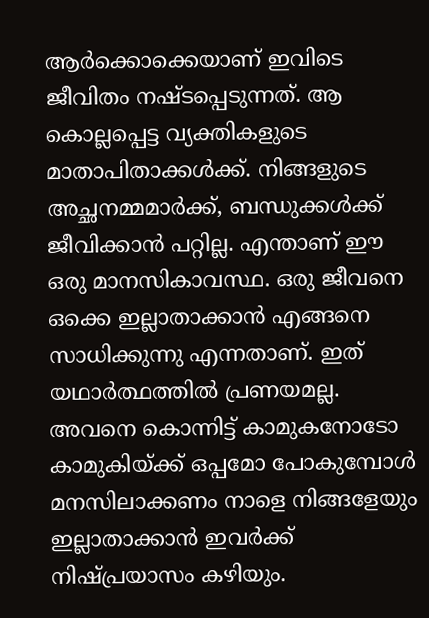ആര്‍ക്കൊക്കെയാണ് ഇവിടെ ജീവിതം നഷ്ടപ്പെടുന്നത്. ആ കൊല്ലപ്പെട്ട വ്യക്തികളുടെ മാതാപിതാക്കള്‍ക്ക്. നിങ്ങളുടെ അച്ഛനമ്മമാര്‍ക്ക്, ബന്ധുക്കള്‍ക്ക് ജീവിക്കാന്‍ പറ്റില്ല. എന്താണ് ഈ ഒരു മാനസികാവസ്ഥ. ഒരു ജീവനെ ഒക്കെ ഇല്ലാതാക്കാന്‍ എങ്ങനെ സാധിക്കുന്നു എന്നതാണ്. ഇത് യഥാര്‍ത്ഥത്തില്‍ പ്രണയമല്ല. അവനെ കൊന്നിട്ട് കാമുകനോടോ കാമുകിയ്ക്ക് ഒപ്പമോ പോകുമ്പോള്‍ മനസിലാക്കണം നാളെ നിങ്ങളേയും ഇല്ലാതാക്കാന്‍ ഇവര്‍ക്ക് നിഷ്പ്രയാസം കഴിയും.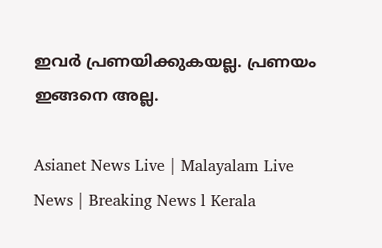ഇവര്‍ പ്രണയിക്കുകയല്ല. പ്രണയം ഇങ്ങനെ അല്ല.

Asianet News Live | Malayalam Live News | Breaking News l Kerala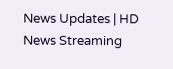News Updates | HD News Streaming